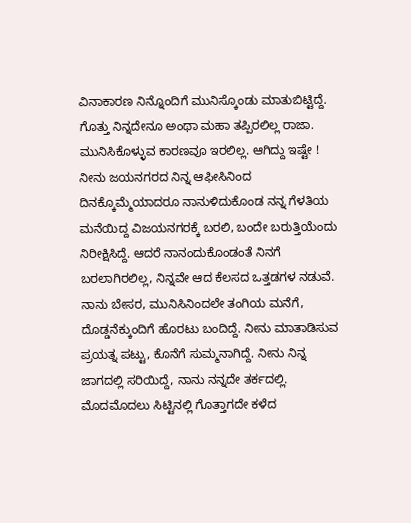ವಿನಾಕಾರಣ ನಿನ್ನೊಂದಿಗೆ ಮುನಿಸ್ಕೊಂಡು ಮಾತುಬಿಟ್ಟಿದ್ದೆ. ಗೊತ್ತು ನಿನ್ನದೇನೂ ಅಂಥಾ ಮಹಾ ತಪ್ಪಿರಲಿಲ್ಲ ರಾಜಾ. ಮುನಿಸಿಕೊಳ್ಳುವ ಕಾರಣವೂ ಇರಲಿಲ್ಲ. ಆಗಿದ್ದು ಇಷ್ಟೇ ! ನೀನು ಜಯನಗರದ ನಿನ್ನ ಆಫೀಸಿನಿಂದ ದಿನಕ್ಕೊಮ್ಮೆಯಾದರೂ ನಾನುಳಿದುಕೊಂಡ ನನ್ನ ಗೆಳತಿಯ ಮನೆಯಿದ್ದ ವಿಜಯನಗರಕ್ಕೆ ಬರಲಿ, ಬಂದೇ ಬರುತ್ತಿಯೆಂದು ನಿರೀಕ್ಷಿಸಿದ್ದೆ. ಆದರೆ ನಾನಂದುಕೊಂಡಂತೆ ನಿನಗೆ ಬರಲಾಗಿರಲಿಲ್ಲ, ನಿನ್ನವೇ ಆದ ಕೆಲಸದ ಒತ್ತಡಗಳ ನಡುವೆ. ನಾನು ಬೇಸರ, ಮುನಿಸಿನಿಂದಲೇ ತಂಗಿಯ ಮನೆಗೆ, ದೊಡ್ಡನೆಕ್ಕುಂದಿಗೆ ಹೊರಟು ಬಂದಿದ್ದೆ. ನೀನು ಮಾತಾಡಿಸುವ ಪ್ರಯತ್ನ ಪಟ್ಟು, ಕೊನೆಗೆ ಸುಮ್ಮನಾಗಿದ್ದೆ. ನೀನು ನಿನ್ನ ಜಾಗದಲ್ಲಿ ಸರಿಯಿದ್ದೆ, ನಾನು ನನ್ನದೇ ತರ್ಕದಲ್ಲಿ. ಮೊದಮೊದಲು ಸಿಟ್ಟಿನಲ್ಲಿ ಗೊತ್ತಾಗದೇ ಕಳೆದ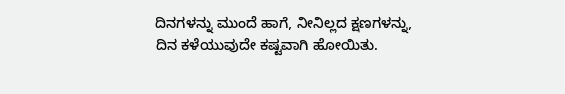ದಿನಗಳನ್ನು ಮುಂದೆ ಹಾಗೆ, ನೀನಿಲ್ಲದ ಕ್ಷಣಗಳನ್ನು, ದಿನ ಕಳೆಯುವುದೇ ಕಷ್ಟವಾಗಿ ಹೋಯಿತು.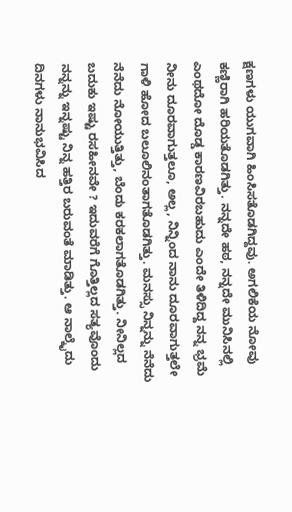ಕ್ಷಣಗಳು ಯುಗವಾಗಿ ಹಿಂಸಿಸತೊಡಗಿದ್ದವು. ಅಗಲಿಕೆಯ ನೋವು ಕಣ್ಣಿರಾಗಿ ಹರಿಯತೊಡಗಿತ್ತು. ನನ್ನದೇ ಹಠ, ನನ್ನದೇ ಮುನಿಸಿನಲ್ಲಿ ಎಂಥದೋ ದೊಡ್ಡ ಕಾರಣವಿರಬಹುದು ಎಂದೇ ತಿಳಿದಿದ್ದ ನನ್ನ ಭ್ರಮೆ ನೀನು ದೂರವಾಗುತ್ತಲೂ, ಅಲ್ಲ, ನಿನ್ನಿಂದ ನಾನು ದೂರವಾಗುತ್ತಲೇ ಗಾಳಿ ಹೋದ ಬಲೂಲಿನಂತಾಗತೊಡಗಿತ್ತು. ಮನಸ್ಸು ನಿನ್ನನ್ನು ನೆನೆದು ನೆನೆದು ನೋಯುತ್ತಿತ್ತು, ಬೆಂದು ಕರಕಲಾಗತೊಡಗಿತ್ತು. ನೀನಿಲ್ಲದ ಬದುಕು ಇಷ್ಟು ರಸಹೀನವೇ ? ಇದುವರೆಗೆ ಗೊತ್ತಿಲ್ಲದ ಸತ್ಯವೊಂದು ನನ್ನನ್ನು ಇನ್ನಷ್ಟು ನಿನ್ನ ಹತ್ತಿರ ಬರುವಂತೆ ಮಾಡಿತ್ತು. ಆ ನಾಲ್ಕೈದು ದಿನಗಳು ನಾನುಭವಿಸಿದ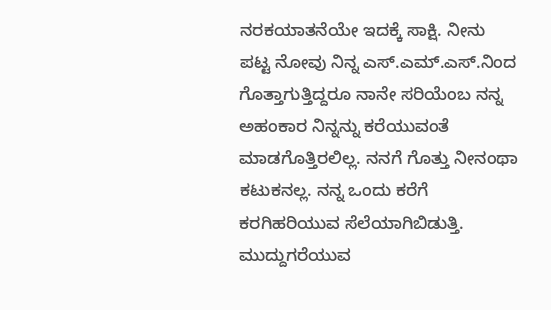ನರಕಯಾತನೆಯೇ ಇದಕ್ಕೆ ಸಾಕ್ಷಿ. ನೀನು ಪಟ್ಟ ನೋವು ನಿನ್ನ ಎಸ್.ಎಮ್.ಎಸ್.ನಿಂದ ಗೊತ್ತಾಗುತ್ತಿದ್ದರೂ ನಾನೇ ಸರಿಯೆಂಬ ನನ್ನ ಅಹಂಕಾರ ನಿನ್ನನ್ನು ಕರೆಯುವಂತೆ ಮಾಡಗೊತ್ತಿರಲಿಲ್ಲ. ನನಗೆ ಗೊತ್ತು ನೀನಂಥಾ ಕಟುಕನಲ್ಲ. ನನ್ನ ಒಂದು ಕರೆಗೆ ಕರಗಿಹರಿಯುವ ಸೆಲೆಯಾಗಿಬಿಡುತ್ತಿ. ಮುದ್ದುಗರೆಯುವ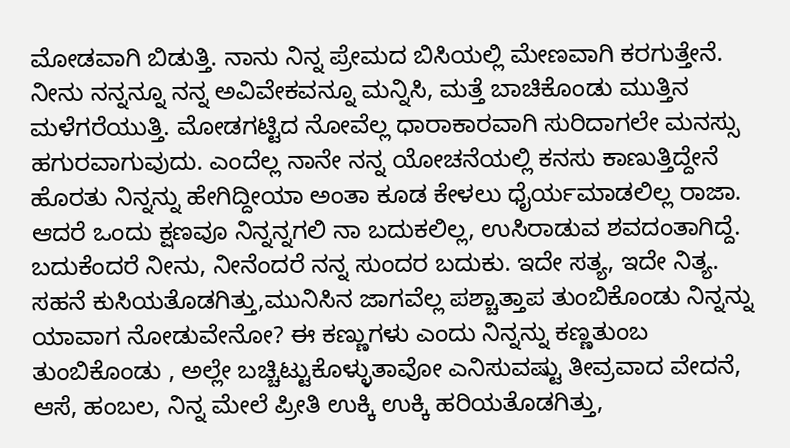ಮೋಡವಾಗಿ ಬಿಡುತ್ತಿ. ನಾನು ನಿನ್ನ ಪ್ರೇಮದ ಬಿಸಿಯಲ್ಲಿ ಮೇಣವಾಗಿ ಕರಗುತ್ತೇನೆ. ನೀನು ನನ್ನನ್ನೂ ನನ್ನ ಅವಿವೇಕವನ್ನೂ ಮನ್ನಿಸಿ, ಮತ್ತೆ ಬಾಚಿಕೊಂಡು ಮುತ್ತಿನ ಮಳೆಗರೆಯುತ್ತಿ. ಮೋಡಗಟ್ಟಿದ ನೋವೆಲ್ಲ ಧಾರಾಕಾರವಾಗಿ ಸುರಿದಾಗಲೇ ಮನಸ್ಸು ಹಗುರವಾಗುವುದು. ಎಂದೆಲ್ಲ ನಾನೇ ನನ್ನ ಯೋಚನೆಯಲ್ಲಿ ಕನಸು ಕಾಣುತ್ತಿದ್ದೇನೆ ಹೊರತು ನಿನ್ನನ್ನು ಹೇಗಿದ್ದೀಯಾ ಅಂತಾ ಕೂಡ ಕೇಳಲು ಧೈರ್ಯಮಾಡಲಿಲ್ಲ ರಾಜಾ. ಆದರೆ ಒಂದು ಕ್ಷಣವೂ ನಿನ್ನನ್ನಗಲಿ ನಾ ಬದುಕಲಿಲ್ಲ, ಉಸಿರಾಡುವ ಶವದಂತಾಗಿದ್ದೆ. ಬದುಕೆಂದರೆ ನೀನು, ನೀನೆಂದರೆ ನನ್ನ ಸುಂದರ ಬದುಕು. ಇದೇ ಸತ್ಯ, ಇದೇ ನಿತ್ಯ.
ಸಹನೆ ಕುಸಿಯತೊಡಗಿತ್ತು,ಮುನಿಸಿನ ಜಾಗವೆಲ್ಲ ಪಶ್ಚಾತ್ತಾಪ ತುಂಬಿಕೊಂಡು ನಿನ್ನನ್ನು ಯಾವಾಗ ನೋಡುವೇನೋ? ಈ ಕಣ್ಣುಗಳು ಎಂದು ನಿನ್ನನ್ನು ಕಣ್ಣತುಂಬ ತುಂಬಿಕೊಂಡು , ಅಲ್ಲೇ ಬಚ್ಚಿಟ್ಟುಕೊಳ್ಳುತಾವೋ ಎನಿಸುವಷ್ಟು ತೀವ್ರವಾದ ವೇದನೆ, ಆಸೆ, ಹಂಬಲ, ನಿನ್ನ ಮೇಲೆ ಪ್ರೀತಿ ಉಕ್ಕಿ ಉಕ್ಕಿ ಹರಿಯತೊಡಗಿತ್ತು,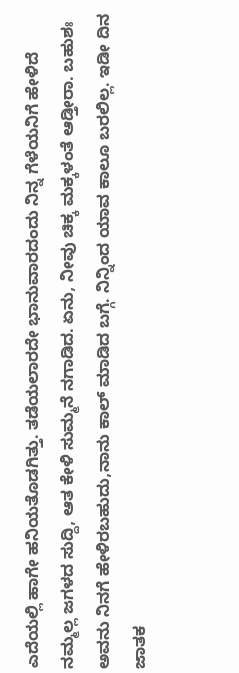ಎದೆಯಲ್ಲಿ ಹಾಗೇ ಹನಿಯತೊಡಗಿತ್ತು. ತಡೆಯಲಾರದೇ ಭಾನುವಾರದಂದು ನಿನ್ನ ಗೆಳೆಯನಿಗೆ ಹೇಳಿದೆ ನಮ್ಮಲ್ಲ ಜಗಳದ ಸುದ್ದಿ, ಆತ ಕೇಳಿ ಸುಮ್ಮನೆ ನಗಾಡಿದ. ಏನು, ನೀವು ಚಿಕ್ಕ ಮಕ್ಕಳಂತೆ ಆಡ್ತೀರಾ. ಬಹುಶಃ ಅವನು ನಿನಗೆ ಹೇಳಿರಬಹುದು,ನಾನು ಕಾಲ್ ಮಾಡಿದ ಬಗ್ಗೆ. ನಿನ್ನಿಂದ ಯಾವ ಕಾಲೂ ಬರಲಿಲ್ಲ. ಇಡೀ ದಿನ ಜಾತಕ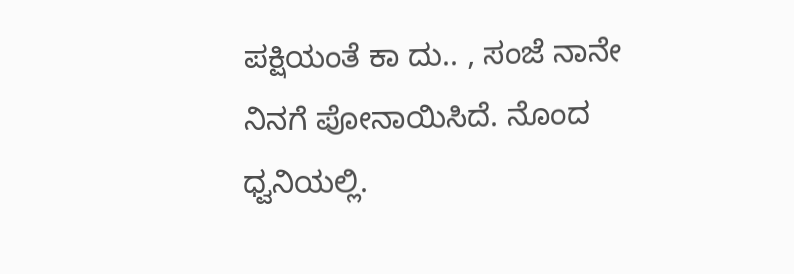ಪಕ್ಷಿಯಂತೆ ಕಾ ದು.. , ಸಂಜೆ ನಾನೇ ನಿನಗೆ ಪೋನಾಯಿಸಿದೆ. ನೊಂದ ಧ್ವನಿಯಲ್ಲಿ.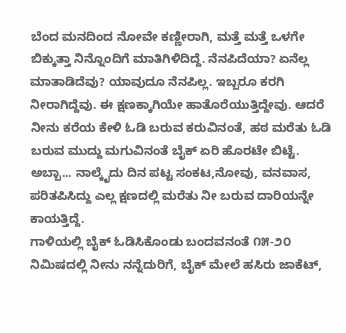ಬೆಂದ ಮನದಿಂದ ನೋವೇ ಕಣ್ಣೀರಾಗಿ, ಮತ್ತೆ ಮತ್ತೆ ಒಳಗೇ ಬಿಕ್ಕುತ್ತಾ ನಿನ್ನೊಂದಿಗೆ ಮಾತಿಗಿಳಿದಿದ್ದೆ. ನೆನಪಿದೆಯಾ? ಏನೆಲ್ಲ ಮಾತಾಡಿದೆವು? ಯಾವುದೂ ನೆನಪಿಲ್ಲ. ಇಬ್ಬರೂ ಕರಗಿ ನೀರಾಗಿದ್ದೆವು. ಈ ಕ್ಷಣಕ್ಕಾಗಿಯೇ ಹಾತೊರೆಯುತ್ತಿದ್ದೇವು. ಆದರೆ ನೀನು ಕರೆಯ ಕೇಳಿ ಓಡಿ ಬರುವ ಕರುವಿನಂತೆ, ಹಠ ಮರೆತು ಓಡಿ ಬರುವ ಮುದ್ದು ಮಗುವಿನಂತೆ ಬೈಕ್ ಏರಿ ಹೊರಟೇ ಬಿಟ್ಟೆ. ಅಬ್ಬಾ... ನಾಲ್ಕೈದು ದಿನ ಪಟ್ಟ ಸಂಕಟ,ನೋವು, ವನವಾಸ, ಪರಿತಪಿಸಿದ್ದು ಎಲ್ಲ ಕ್ಷಣದಲ್ಲಿ ಮರೆತು ನೀ ಬರುವ ದಾರಿಯನ್ನೇ ಕಾಯತ್ತಿದ್ದೆ.
ಗಾಳಿಯಲ್ಲಿ ಬೈಕ್ ಓಡಿಸಿಕೊಂಡು ಬಂದವನಂತೆ ೧೫-೨೦ ನಿಮಿಷದಲ್ಲಿ ನೀನು ನನ್ನೆದುರಿಗೆ, ಬೈಕ್ ಮೇಲೆ ಹಸಿರು ಜಾಕೆಟ್,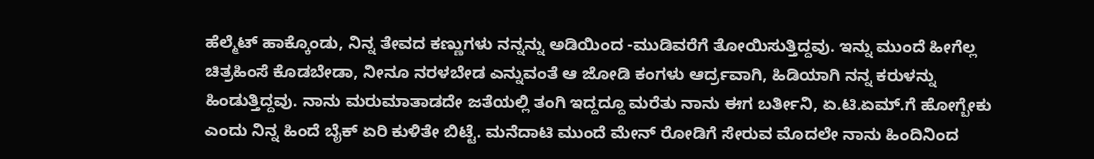ಹೆಲ್ಮೆಟ್ ಹಾಕ್ಕೊಂಡು, ನಿನ್ನ ತೇವದ ಕಣ್ಣುಗಳು ನನ್ನನ್ನು ಅಡಿಯಿಂದ -ಮುಡಿವರೆಗೆ ತೋಯಿಸುತ್ತಿದ್ದವು. ಇನ್ನು ಮುಂದೆ ಹೀಗೆಲ್ಲ ಚಿತ್ರಹಿಂಸೆ ಕೊಡಬೇಡಾ, ನೀನೂ ನರಳಬೇಡ ಎನ್ನುವಂತೆ ಆ ಜೋಡಿ ಕಂಗಳು ಆರ್ದ್ರವಾಗಿ, ಹಿಡಿಯಾಗಿ ನನ್ನ ಕರುಳನ್ನು ಹಿಂಡುತ್ತಿದ್ದವು. ನಾನು ಮರುಮಾತಾಡದೇ ಜತೆಯಲ್ಲಿ ತಂಗಿ ಇದ್ದದ್ದೂ ಮರೆತು ನಾನು ಈಗ ಬರ್ತೀನಿ, ಏ.ಟಿ.ಏಮ್.ಗೆ ಹೋಗ್ಬೇಕು ಎಂದು ನಿನ್ನ ಹಿಂದೆ ಬೈಕ್ ಏರಿ ಕುಳಿತೇ ಬಿಟ್ಟೆ. ಮನೆದಾಟಿ ಮುಂದೆ ಮೇನ್ ರೋಡಿಗೆ ಸೇರುವ ಮೊದಲೇ ನಾನು ಹಿಂದಿನಿಂದ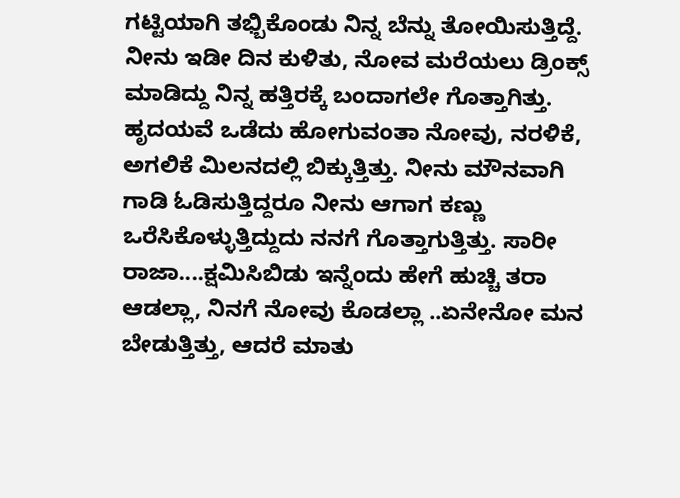ಗಟ್ಟಿಯಾಗಿ ತಭ್ಬಿಕೊಂಡು ನಿನ್ನ ಬೆನ್ನು ತೋಯಿಸುತ್ತಿದ್ದೆ. ನೀನು ಇಡೀ ದಿನ ಕುಳಿತು, ನೋವ ಮರೆಯಲು ಡ್ರಿಂಕ್ಸ್ ಮಾಡಿದ್ದು ನಿನ್ನ ಹತ್ತಿರಕ್ಕೆ ಬಂದಾಗಲೇ ಗೊತ್ತಾಗಿತ್ತು. ಹೃದಯವೆ ಒಡೆದು ಹೋಗುವಂತಾ ನೋವು, ನರಳಿಕೆ, ಅಗಲಿಕೆ ಮಿಲನದಲ್ಲಿ ಬಿಕ್ಕುತ್ತಿತ್ತು. ನೀನು ಮೌನವಾಗಿ ಗಾಡಿ ಓಡಿಸುತ್ತಿದ್ದರೂ ನೀನು ಆಗಾಗ ಕಣ್ಣು ಒರೆಸಿಕೊಳ್ಳುತ್ತಿದ್ದುದು ನನಗೆ ಗೊತ್ತಾಗುತ್ತಿತ್ತು. ಸಾರೀ ರಾಜಾ....ಕ್ಷಮಿಸಿಬಿಡು ಇನ್ನೆಂದು ಹೇಗೆ ಹುಚ್ಚಿ ತರಾ ಆಡಲ್ಲಾ, ನಿನಗೆ ನೋವು ಕೊಡಲ್ಲಾ ..ಏನೇನೋ ಮನ ಬೇಡುತ್ತಿತ್ತು, ಆದರೆ ಮಾತು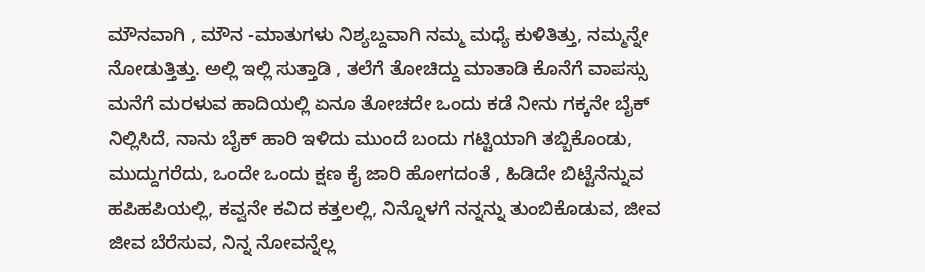ಮೌನವಾಗಿ , ಮೌನ -ಮಾತುಗಳು ನಿಶ್ಯಬ್ದವಾಗಿ ನಮ್ಮ ಮಧ್ಯೆ ಕುಳಿತಿತ್ತು, ನಮ್ಮನ್ನೇ ನೋಡುತ್ತಿತ್ತು. ಅಲ್ಲಿ ಇಲ್ಲಿ ಸುತ್ತಾಡಿ , ತಲೆಗೆ ತೋಚಿದ್ದು ಮಾತಾಡಿ ಕೊನೆಗೆ ವಾಪಸ್ಸು ಮನೆಗೆ ಮರಳುವ ಹಾದಿಯಲ್ಲಿ ಏನೂ ತೋಚದೇ ಒಂದು ಕಡೆ ನೀನು ಗಕ್ಕನೇ ಬೈಕ್ ನಿಲ್ಲಿಸಿದೆ, ನಾನು ಬೈಕ್ ಹಾರಿ ಇಳಿದು ಮುಂದೆ ಬಂದು ಗಟ್ಟಿಯಾಗಿ ತಬ್ಬಿಕೊಂಡು, ಮುದ್ದುಗರೆದು, ಒಂದೇ ಒಂದು ಕ್ಷಣ ಕೈ ಜಾರಿ ಹೋಗದಂತೆ , ಹಿಡಿದೇ ಬಿಟ್ಟೆನೆನ್ನುವ ಹಪಿಹಪಿಯಲ್ಲಿ, ಕವ್ವನೇ ಕವಿದ ಕತ್ತಲಲ್ಲಿ, ನಿನ್ನೊಳಗೆ ನನ್ನನ್ನು ತುಂಬಿಕೊಡುವ, ಜೀವ ಜೀವ ಬೆರೆಸುವ, ನಿನ್ನ ನೋವನ್ನೆಲ್ಲ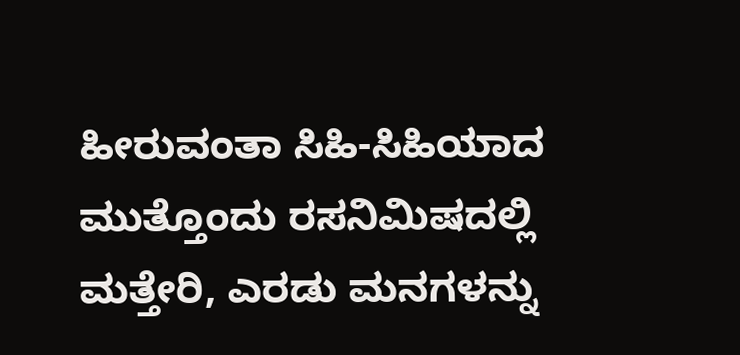ಹೀರುವಂತಾ ಸಿಹಿ-ಸಿಹಿಯಾದ ಮುತ್ತೊಂದು ರಸನಿಮಿಷದಲ್ಲಿ ಮತ್ತೇರಿ, ಎರಡು ಮನಗಳನ್ನು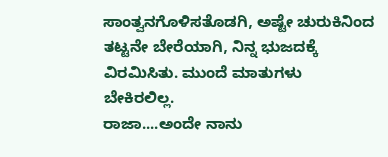ಸಾಂತ್ವನಗೊಳಿಸತೊಡಗಿ, ಅಷ್ಟೇ ಚುರುಕಿನಿಂದ ತಟ್ಟನೇ ಬೇರೆಯಾಗಿ, ನಿನ್ನ ಭುಜದಕ್ಕೆ ವಿರಮಿಸಿತು. ಮುಂದೆ ಮಾತುಗಳು ಬೇಕಿರಲಿಲ್ಲ.
ರಾಜಾ....ಅಂದೇ ನಾನು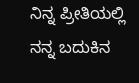ನಿನ್ನ ಪ್ರೀತಿಯಲ್ಲಿ ನನ್ನ ಬದುಕಿನ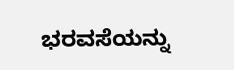ಭರವಸೆಯನ್ನು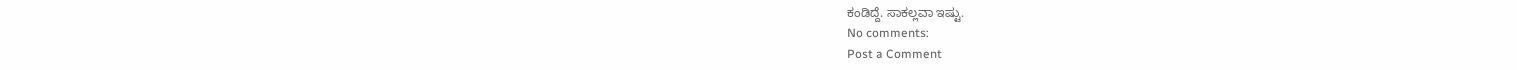ಕಂಡಿದ್ದೆ. ಸಾಕಲ್ಲವಾ ಇಷ್ಟು.
No comments:
Post a Comment